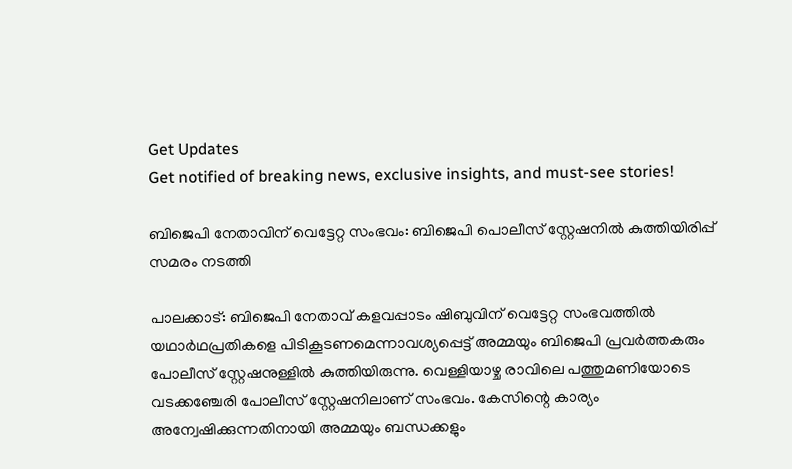Get Updates
Get notified of breaking news, exclusive insights, and must-see stories!

ബിജെപി നേതാവിന് വെട്ടേറ്റ സംഭവം: ബിജെപി പൊലീസ് സ്റ്റേഷനിൽ കുത്തിയിരിപ്പ് സമരം നടത്തി

പാലക്കാട്: ബിജെപി നേതാവ് കളവപ്പാടം ഷിബുവിന് വെട്ടേറ്റ സംഭവത്തില്‍ യഥാര്‍ഥപ്രതികളെ പിടികൂടണമെന്നാവശ്യപ്പെട്ട് അമ്മയും ബിജെപി പ്രവര്‍ത്തകരും പോലീസ് സ്റ്റേഷനുള്ളില്‍ കുത്തിയിരുന്നു. വെള്ളിയാഴ്ച രാവിലെ പത്തുമണിയോടെ വടക്കഞ്ചേരി പോലീസ് സ്റ്റേഷനിലാണ് സംഭവം. കേസിന്റെ കാര്യം അന്വേഷിക്കുന്നതിനായി അമ്മയും ബന്ധക്കളും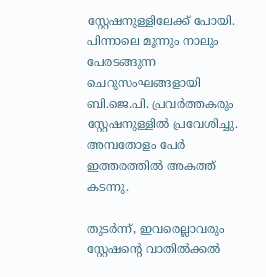സ്റ്റേഷനുള്ളിലേക്ക് പോയി. പിന്നാലെ മൂന്നും നാലും പേരടങ്ങുന്ന ചെറുസംഘങ്ങളായി ബി.ജെ.പി. പ്രവര്‍ത്തകരും സ്റ്റേഷനുള്ളില്‍ പ്രവേശിച്ചു. അമ്പതോളം പേര്‍ ഇത്തരത്തില്‍ അകത്ത് കടന്നു.

തുടര്‍ന്ന്, ഇവരെല്ലാവരും സ്റ്റേഷന്റെ വാതില്‍ക്കല്‍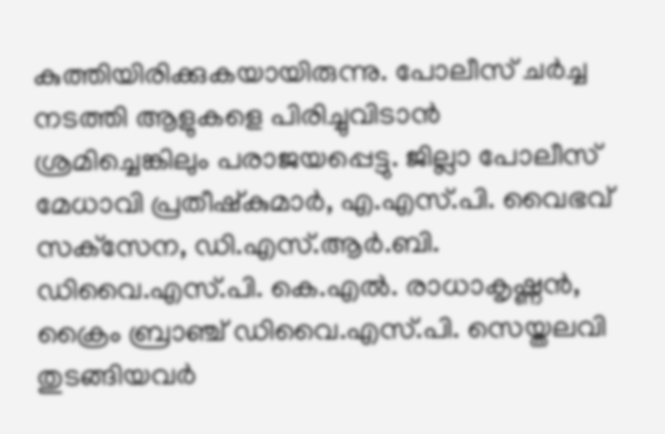കുത്തിയിരിക്കുകയായിരുന്നു. പോലീസ് ചര്‍ച്ച നടത്തി ആളുകളെ പിരിച്ചുവിടാന്‍ ശ്രമിച്ചെങ്കിലും പരാജയപ്പെട്ടു. ജില്ലാ പോലീസ് മേധാവി പ്രതീഷ്‌കുമാര്‍, എ.എസ്.പി. വൈഭവ് സക്‌സേന, ഡി.എസ്.ആര്‍.ബി. ഡിവൈ.എസ്.പി. കെ.എല്‍. രാധാകൃഷ്ണന്‍, ക്രൈം ബ്രാഞ്ച് ഡിവൈ.എസ്.പി. സെയ്തലവി തുടങ്ങിയവര്‍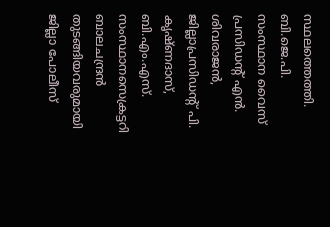സ്ഥലത്തെത്തി. ബി.ജെ.പി. സംസ്ഥാന വൈസ് പ്രസിഡന്റ് എന്‍. ശിവരാജന്‍, ജില്ലാപ്രസിഡന്റ് പി. കൃഷ്ണദാസ്, ബി.എം.എസ്. സംസ്ഥാനസെക്രട്ടറി ബാലചന്ദ്രന്‍ തുടങ്ങിയവരുമായി ജില്ലാ പോലീസ്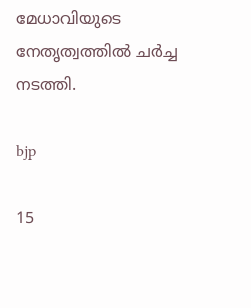മേധാവിയുടെ നേതൃത്വത്തില്‍ ചര്‍ച്ച നടത്തി.

bjp

15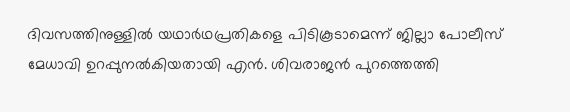ദിവസത്തിനുള്ളില്‍ യഥാര്‍ഥപ്രതികളെ പിടികൂടാമെന്ന് ജില്ലാ പോലീസ് മേധാവി ഉറപ്പുനല്‍കിയതായി എന്‍. ശിവരാജന്‍ പുറത്തെത്തി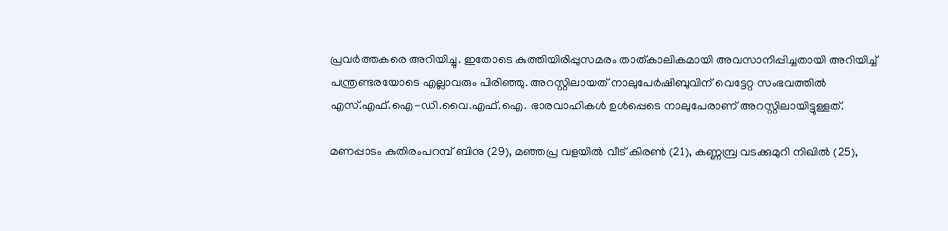പ്രവര്‍ത്തകരെ അറിയിച്ചു. ഇതോടെ കുത്തിയിരിപ്പുസമരം താത്കാലികമായി അവസാനിപ്പിച്ചതായി അറിയിച്ച് പന്ത്രണ്ടരയോടെ എല്ലാവരും പിരിഞ്ഞു. അറസ്റ്റിലായത് നാലുപേര്‍ഷിബുവിന് വെട്ടേറ്റ സംഭവത്തില്‍ എസ്.എഫ്.ഐ-ഡി.വൈ.എഫ്.ഐ. ഭാരവാഹികള്‍ ഉള്‍പ്പെടെ നാലുപേരാണ് അറസ്റ്റിലായിട്ടുള്ളത്.

മണപ്പാടം കുതിരംപറമ്പ് ബിനു (29), മഞ്ഞപ്ര വളയില്‍ വീട് കിരണ്‍ (21), കണ്ണമ്പ്ര വടക്കുമുറി നിഖില്‍ (25),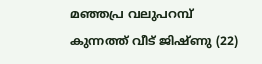മഞ്ഞപ്ര വലുപറമ്പ് കുന്നത്ത് വീട് ജിഷ്ണു (22)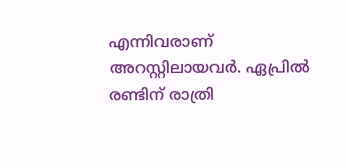എന്നിവരാണ് അറസ്റ്റിലായവര്‍. ഏപ്രില്‍ രണ്ടിന് രാത്രി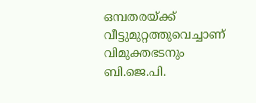ഒമ്പതരയ്ക്ക് വീട്ടുമുറ്റത്തുവെച്ചാണ് വിമുക്തഭടനും ബി.ജെ.പി.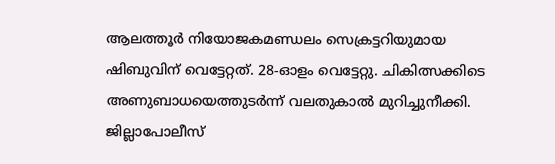ആലത്തൂര്‍ നിയോജകമണ്ഡലം സെക്രട്ടറിയുമായ ഷിബുവിന് വെട്ടേറ്റത്. 28-ഓളം വെട്ടേറ്റു. ചികിത്സക്കിടെ അണുബാധയെത്തുടര്‍ന്ന് വലതുകാല്‍ മുറിച്ചുനീക്കി. ജില്ലാപോലീസ്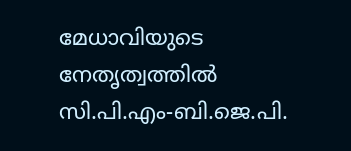മേധാവിയുടെ നേതൃത്വത്തില്‍ സി.പി.എം-ബി.ജെ.പി.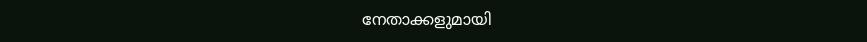നേതാക്കളുമായി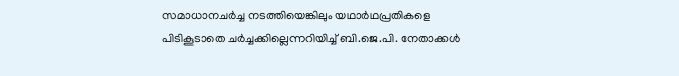സമാധാനചര്‍ച്ച നടത്തിയെങ്കിലും യഥാര്‍ഥപ്രതികളെ പിടികൂടാതെ ചര്‍ച്ചക്കില്ലെന്നറിയിച്ച് ബി.ജെ.പി. നേതാക്കള്‍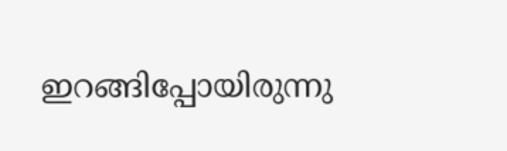ഇറങ്ങിപ്പോയിരുന്നു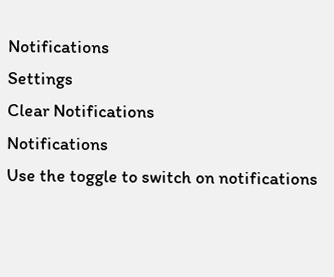Notifications
Settings
Clear Notifications
Notifications
Use the toggle to switch on notifications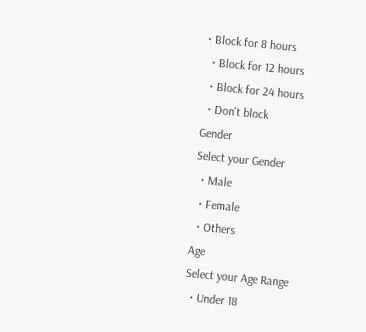• Block for 8 hours
  • Block for 12 hours
  • Block for 24 hours
  • Don't block
Gender
Select your Gender
  • Male
  • Female
  • Others
Age
Select your Age Range
  • Under 18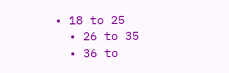• 18 to 25
  • 26 to 35
  • 36 to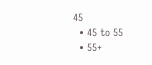45
  • 45 to 55
  • 55+